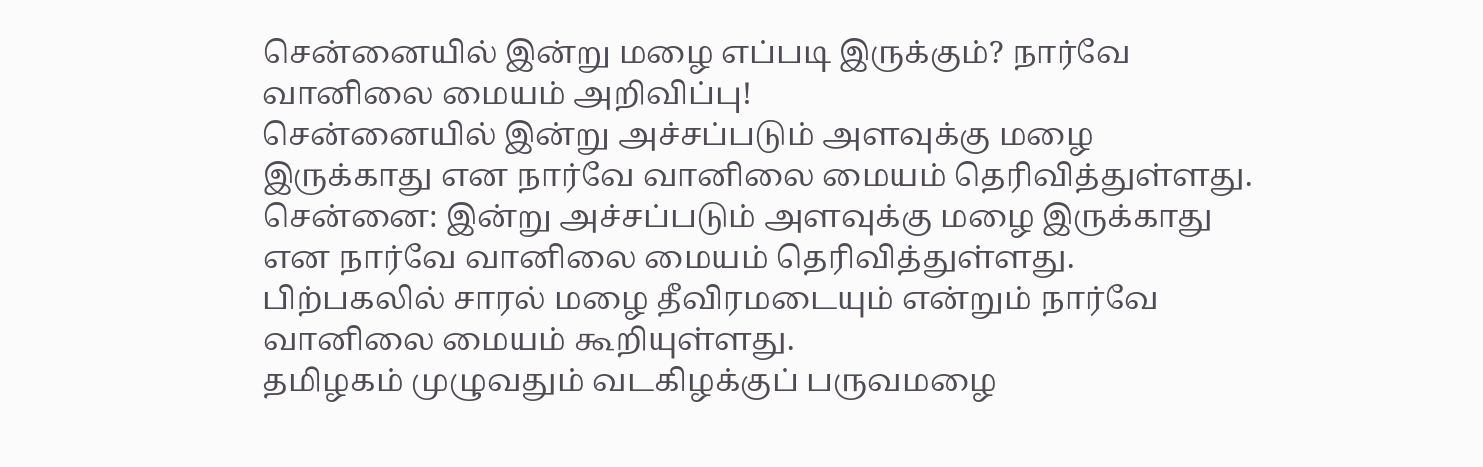சென்னையில் இன்று மழை எப்படி இருக்கும்? நார்வே வானிலை மையம் அறிவிப்பு!
சென்னையில் இன்று அச்சப்படும் அளவுக்கு மழை இருக்காது என நார்வே வானிலை மையம் தெரிவித்துள்ளது.
சென்னை: இன்று அச்சப்படும் அளவுக்கு மழை இருக்காது என நார்வே வானிலை மையம் தெரிவித்துள்ளது. பிற்பகலில் சாரல் மழை தீவிரமடையும் என்றும் நார்வே வானிலை மையம் கூறியுள்ளது.
தமிழகம் முழுவதும் வடகிழக்குப் பருவமழை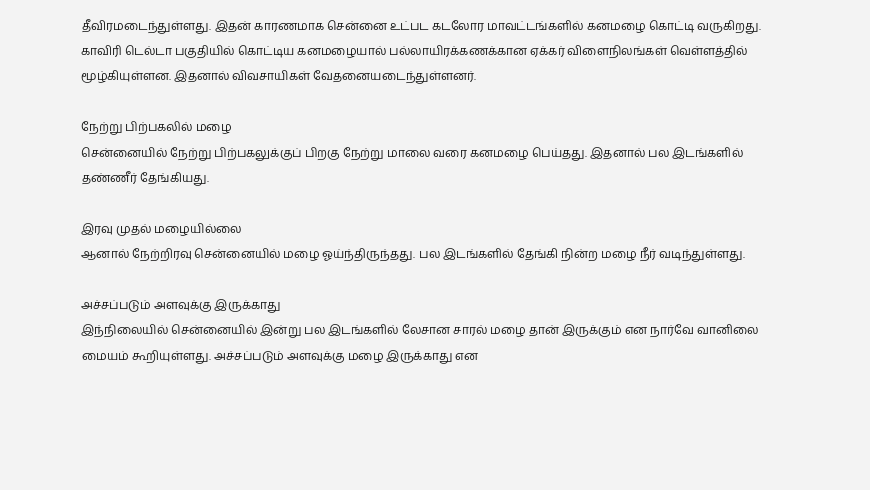தீவிரமடைந்துள்ளது. இதன் காரணமாக சென்னை உட்பட கடலோர மாவட்டங்களில் கனமழை கொட்டி வருகிறது.
காவிரி டெல்டா பகுதியில் கொட்டிய கனமழையால் பல்லாயிரக்கணக்கான ஏக்கர் விளைநிலங்கள் வெள்ளத்தில் மூழ்கியுள்ளன. இதனால் விவசாயிகள் வேதனையடைந்துள்ளனர்.

நேற்று பிற்பகலில் மழை
சென்னையில் நேற்று பிற்பகலுக்குப் பிறகு நேற்று மாலை வரை கனமழை பெய்தது. இதனால் பல இடங்களில் தண்ணீர் தேங்கியது.

இரவு முதல் மழையில்லை
ஆனால் நேற்றிரவு சென்னையில் மழை ஓய்ந்திருந்தது. பல இடங்களில் தேங்கி நின்ற மழை நீர் வடிந்துள்ளது.

அச்சப்படும் அளவுக்கு இருக்காது
இந்நிலையில் சென்னையில் இன்று பல இடங்களில் லேசான சாரல் மழை தான் இருக்கும் என நார்வே வானிலை மையம் கூறியுள்ளது. அச்சப்படும் அளவுக்கு மழை இருக்காது என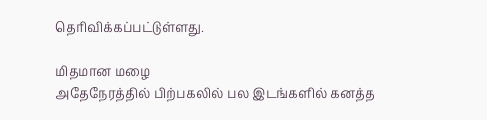தெரிவிக்கப்பட்டுள்ளது.

மிதமான மழை
அதேநேரத்தில் பிற்பகலில் பல இடங்களில் கனத்த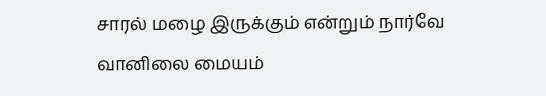சாரல் மழை இருக்கும் என்றும் நார்வே வானிலை மையம்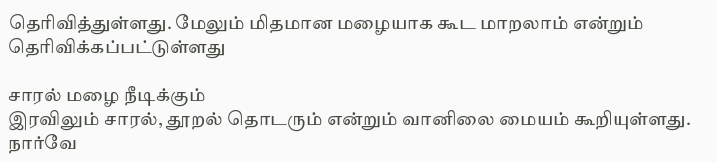தெரிவித்துள்ளது. மேலும் மிதமான மழையாக கூட மாறலாம் என்றும் தெரிவிக்கப்பட்டுள்ளது

சாரல் மழை நீடிக்கும்
இரவிலும் சாரல், தூறல் தொடரும் என்றும் வானிலை மையம் கூறியுள்ளது. நார்வே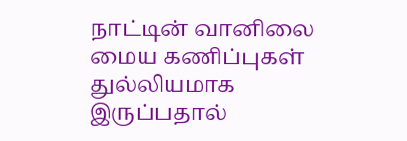நாட்டின் வானிலை மைய கணிப்புகள் துல்லியமாக இருப்பதால்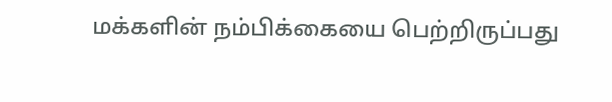மக்களின் நம்பிக்கையை பெற்றிருப்பது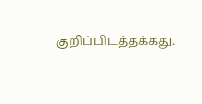குறிப்பிடத்தக்கது.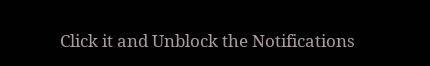Click it and Unblock the Notifications